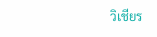วิเชียร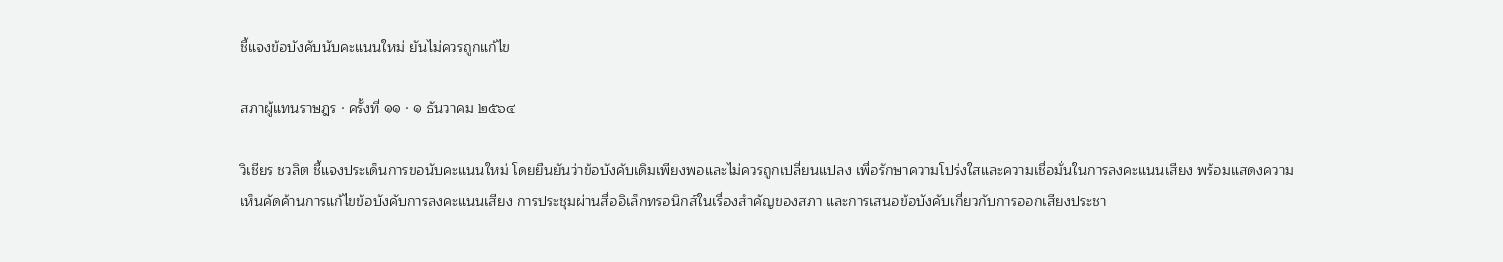ชี้แจงข้อบังคับนับคะแนนใหม่ ยันไม่ควรถูกแก้ไข

สภาผู้แทนราษฎร · ครั้งที่ ๑๑ · ๑ ธันวาคม ๒๕๖๔

วิเชียร ชวลิต ชี้แจงประเด็นการขอนับคะแนนใหม่ โดยยืนยันว่าข้อบังคับเดิมเพียงพอและไม่ควรถูกเปลี่ยนแปลง เพื่อรักษาความโปร่งใสและความเชื่อมั่นในการลงคะแนนเสียง พร้อมแสดงความเห็นคัดค้านการแก้ไขข้อบังคับการลงคะแนนเสียง การประชุมผ่านสื่ออิเล็กทรอนิกส์ในเรื่องสำคัญของสภา และการเสนอข้อบังคับเกี่ยวกับการออกเสียงประชา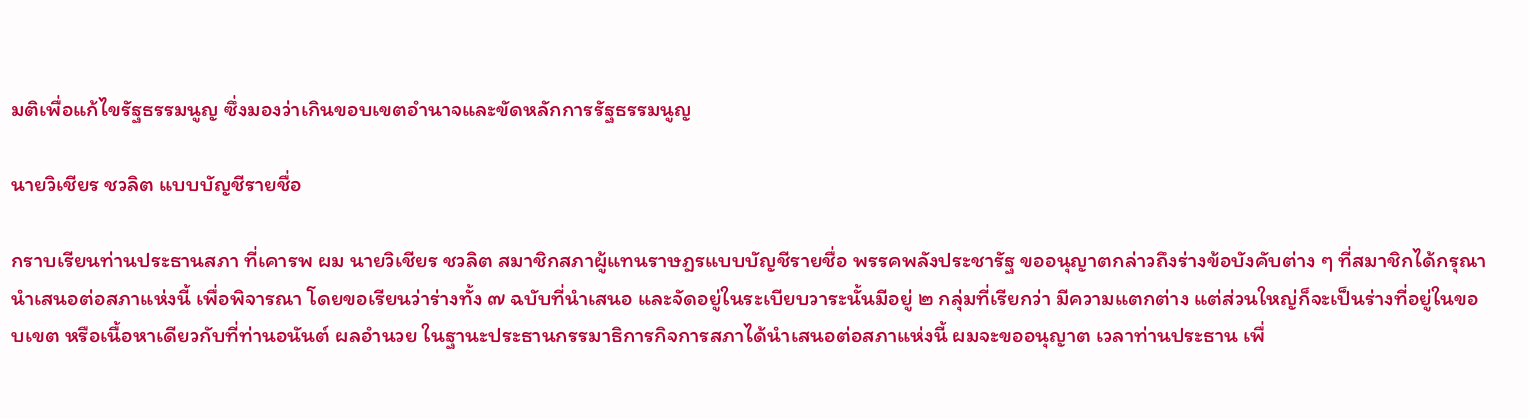มติเพื่อแก้ไขรัฐธรรมนูญ ซึ่งมองว่าเกินขอบเขตอำนาจและขัดหลักการรัฐธรรมนูญ

นายวิเชียร ชวลิต แบบบัญชีรายชื่อ

กราบเรียนท่านประธานสภา ที่เคารพ ผม นายวิเชียร ชวลิต สมาชิกสภาผู้แทนราษฎรแบบบัญชีรายชื่อ พรรคพลังประชารัฐ ขออนุญาตกล่าวถึงร่างข้อบังคับต่าง ๆ ที่สมาชิกได้กรุณานำเสนอต่อสภาแห่งนี้ เพื่อพิจารณา โดยขอเรียนว่าร่างทั้ง ๗ ฉบับที่นำเสนอ และจัดอยู่ในระเบียบวาระนั้นมีอยู่ ๒ กลุ่มที่เรียกว่า มีความแตกต่าง แต่ส่วนใหญ่ก็จะเป็นร่างที่อยู่ในขอบเขต หรือเนื้อหาเดียวกับที่ท่านอนันต์ ผลอำนวย ในฐานะประธานกรรมาธิการกิจการสภาได้นำเสนอต่อสภาแห่งนี้ ผมจะขออนุญาต เวลาท่านประธาน เพื่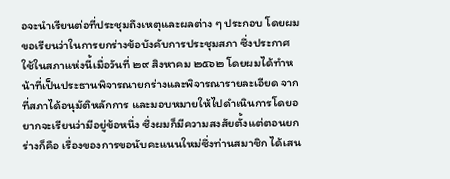อจะนำเรียนต่อที่ประชุมถึงเหตุและผลต่าง ๆ ประกอบ โดยผม ขอเรียนว่าในการยกร่างข้อบังคับการประชุมสภา ซึ่งประกาศใช้ในสภาแห่งนี้เมื่อวันที่ ๒๙ สิงหาคม ๒๕๖๒ โดยผมได้ทำหน้าที่เป็นประธานพิจารณายกร่างและพิจารณารายละเอียด จากที่สภาได้อนุมัติหลักการ และมอบหมายให้ไปดำเนินการโดยอยากจะเรียนว่ามีอยู่ข้อหนึ่ง ซึ่งผมก็มีความสงสัยตั้งแต่ตอนยกร่างก็คือ เรื่องของการขอนับคะแนนใหม่ซึ่งท่านสมาชิก ได้เสน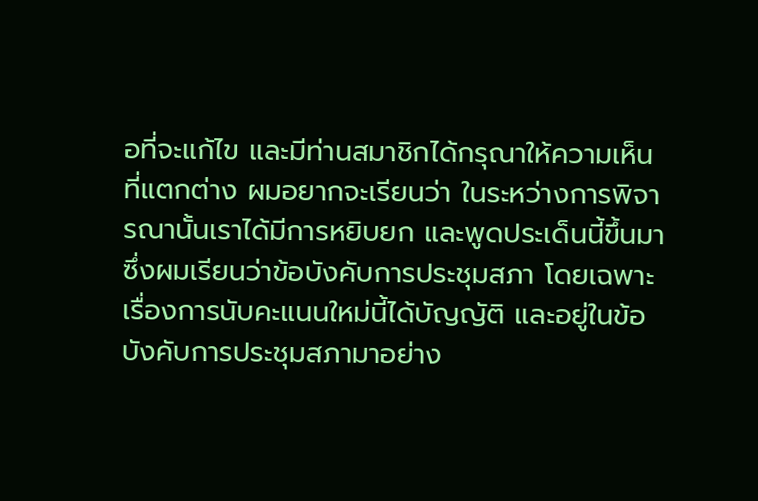อที่จะแก้ไข และมีท่านสมาชิกได้กรุณาให้ความเห็นที่แตกต่าง ผมอยากจะเรียนว่า ในระหว่างการพิจารณานั้นเราได้มีการหยิบยก และพูดประเด็นนี้ขึ้นมา ซึ่งผมเรียนว่าข้อบังคับการประชุมสภา โดยเฉพาะเรื่องการนับคะแนนใหม่นี้ได้บัญญัติ และอยู่ในข้อบังคับการประชุมสภามาอย่าง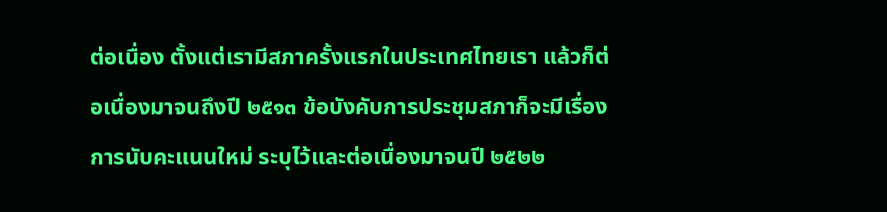ต่อเนื่อง ตั้งแต่เรามีสภาครั้งแรกในประเทศไทยเรา แล้วก็ต่อเนื่องมาจนถึงปี ๒๕๑๓ ข้อบังคับการประชุมสภาก็จะมีเรื่องการนับคะแนนใหม่ ระบุไว้และต่อเนื่องมาจนปี ๒๕๒๒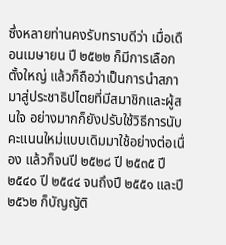ซึ่งหลายท่านคงรับทราบดีว่า เมื่อเดือนเมษายน ปี ๒๕๒๒ ก็มีการเลือกตั้งใหญ่ แล้วก็ถือว่าเป็นการนำสภามาสู่ประชาธิปไตยที่มีสมาชิกและผู้สนใจ อย่างมากก็ยังปรับใช้วิธีการนับคะแนนใหม่แบบเดิมมาใช้อย่างต่อเนื่อง แล้วก็จนปี ๒๕๒๘ ปี ๒๕๓๕ ปี ๒๕๔๐ ปี ๒๕๔๔ จนถึงปี ๒๕๕๑ และปี ๒๕๖๒ ก็บัญญัติ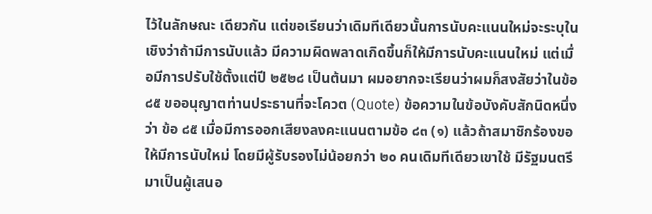ไว้ในลักษณะ เดียวกัน แต่ขอเรียนว่าเดิมทีเดียวนั้นการนับคะแนนใหม่จะระบุในเชิงว่าถ้ามีการนับแล้ว มีความผิดพลาดเกิดขึ้นก็ให้มีการนับคะแนนใหม่ แต่เมื่อมีการปรับใช้ตั้งแต่ปี ๒๕๒๘ เป็นต้นมา ผมอยากจะเรียนว่าผมก็สงสัยว่าในข้อ ๘๕ ขออนุญาตท่านประธานที่จะโควต (Quote) ข้อความในข้อบังคับสักนิดหนึ่งว่า ข้อ ๘๕ เมื่อมีการออกเสียงลงคะแนนตามข้อ ๘๓ (๑) แล้วถ้าสมาชิกร้องขอให้มีการนับใหม่ โดยมีผู้รับรองไม่น้อยกว่า ๒๐ คนเดิมทีเดียวเขาใช้ มีรัฐมนตรีมาเป็นผู้เสนอ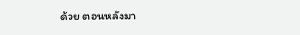ด้วย ตอนหลังมา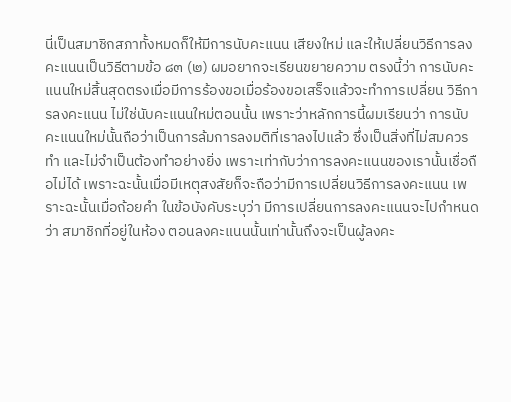นี่เป็นสมาชิกสภาทั้งหมดก็ให้มีการนับคะแนน เสียงใหม่ และให้เปลี่ยนวิธีการลงคะแนนเป็นวิธีตามข้อ ๘๓ (๒) ผมอยากจะเรียนขยายความ ตรงนี้ว่า การนับคะแนนใหม่สิ้นสุดตรงเมื่อมีการร้องขอเมื่อร้องขอเสร็จแล้วจะทำการเปลี่ยน วิธีการลงคะแนน ไม่ใช่นับคะแนนใหม่ตอนนั้น เพราะว่าหลักการนี้ผมเรียนว่า การนับ คะแนนใหม่นั้นถือว่าเป็นการล้มการลงมติที่เราลงไปแล้ว ซึ่งเป็นสิ่งที่ไม่สมควรทำ และไม่จำเป็นต้องทำอย่างยิ่ง เพราะเท่ากับว่าการลงคะแนนของเรานั้นเชื่อถือไม่ได้ เพราะฉะนั้นเมื่อมีเหตุสงสัยก็จะถือว่ามีการเปลี่ยนวิธีการลงคะแนน เพราะฉะนั้นเมื่อถ้อยคำ ในข้อบังคับระบุว่า มีการเปลี่ยนการลงคะแนนจะไปกำหนดว่า สมาชิกที่อยู่ในห้อง ตอนลงคะแนนนั้นเท่านั้นถึงจะเป็นผู้ลงคะ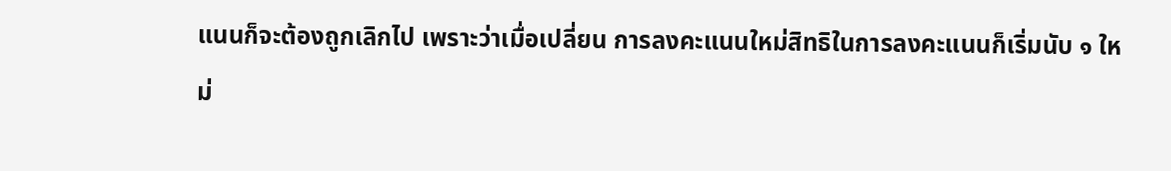แนนก็จะต้องถูกเลิกไป เพราะว่าเมื่อเปลี่ยน การลงคะแนนใหม่สิทธิในการลงคะแนนก็เริ่มนับ ๑ ใหม่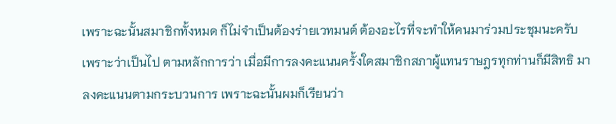เพราะฉะนั้นสมาชิกทั้งหมด ก็ไม่จำเป็นต้องร่ายเวทมนต์ ต้องอะไรที่จะทำให้คนมาร่วมประชุมนะครับ เพราะว่าเป็นไป ตามหลักการว่า เมื่อมีการลงคะแนนครั้งใดสมาชิกสภาผู้แทนราษฎรทุกท่านก็มีสิทธิ มาลงคะแนนตามกระบวนการ เพราะฉะนั้นผมก็เรียนว่า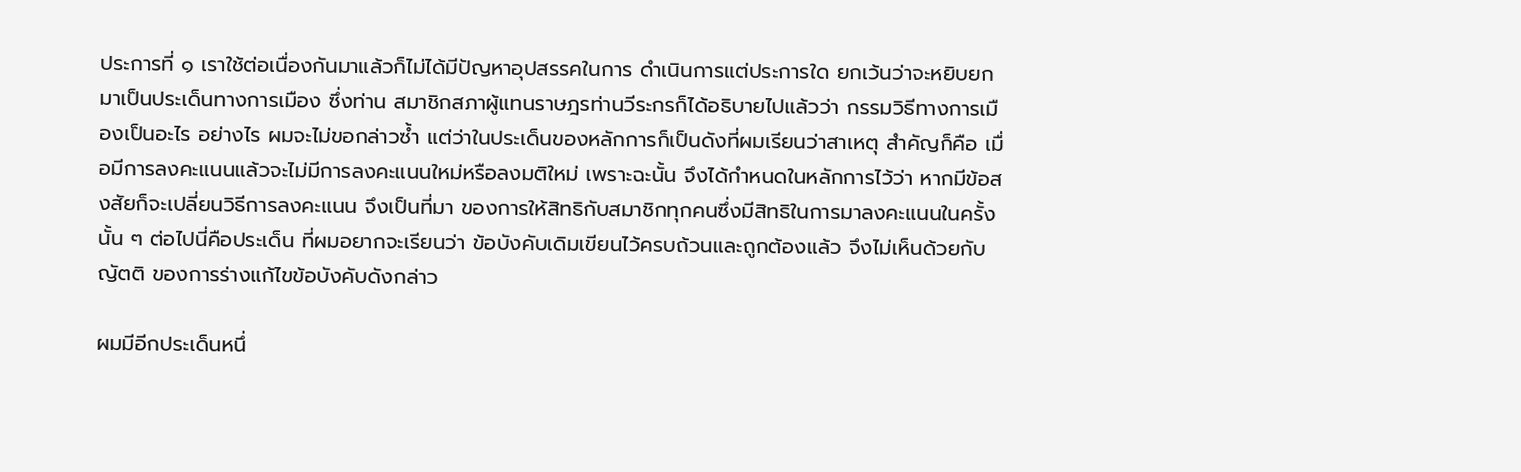ประการที่ ๑ เราใช้ต่อเนื่องกันมาแล้วก็ไม่ได้มีปัญหาอุปสรรคในการ ดำเนินการแต่ประการใด ยกเว้นว่าจะหยิบยกมาเป็นประเด็นทางการเมือง ซึ่งท่าน สมาชิกสภาผู้แทนราษฎรท่านวีระกรก็ได้อธิบายไปแล้วว่า กรรมวิธีทางการเมืองเป็นอะไร อย่างไร ผมจะไม่ขอกล่าวซ้ำ แต่ว่าในประเด็นของหลักการก็เป็นดังที่ผมเรียนว่าสาเหตุ สำคัญก็คือ เมื่อมีการลงคะแนนแล้วจะไม่มีการลงคะแนนใหม่หรือลงมติใหม่ เพราะฉะนั้น จึงได้กำหนดในหลักการไว้ว่า หากมีข้อสงสัยก็จะเปลี่ยนวิธีการลงคะแนน จึงเป็นที่มา ของการให้สิทธิกับสมาชิกทุกคนซึ่งมีสิทธิในการมาลงคะแนนในครั้งนั้น ๆ ต่อไปนี่คือประเด็น ที่ผมอยากจะเรียนว่า ข้อบังคับเดิมเขียนไว้ครบถ้วนและถูกต้องแล้ว จึงไม่เห็นด้วยกับญัตติ ของการร่างแก้ไขข้อบังคับดังกล่าว

ผมมีอีกประเด็นหนึ่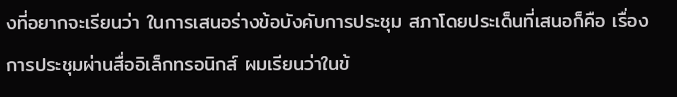งที่อยากจะเรียนว่า ในการเสนอร่างข้อบังคับการประชุม สภาโดยประเด็นที่เสนอก็คือ เรื่องการประชุมผ่านสื่ออิเล็กทรอนิกส์ ผมเรียนว่าในข้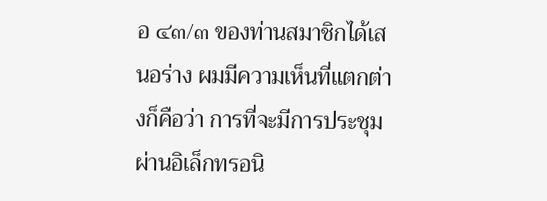อ ๔๓/๓ ของท่านสมาชิกได้เสนอร่าง ผมมีความเห็นที่แตกต่างก็คือว่า การที่จะมีการประชุม ผ่านอิเล็กทรอนิ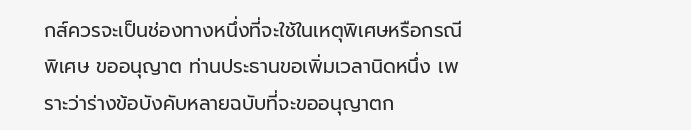กส์ควรจะเป็นช่องทางหนึ่งที่จะใช้ในเหตุพิเศษหรือกรณีพิเศษ ขออนุญาต ท่านประธานขอเพิ่มเวลานิดหนึ่ง เพราะว่าร่างข้อบังคับหลายฉบับที่จะขออนุญาตก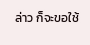ล่าว ก็จะขอใช้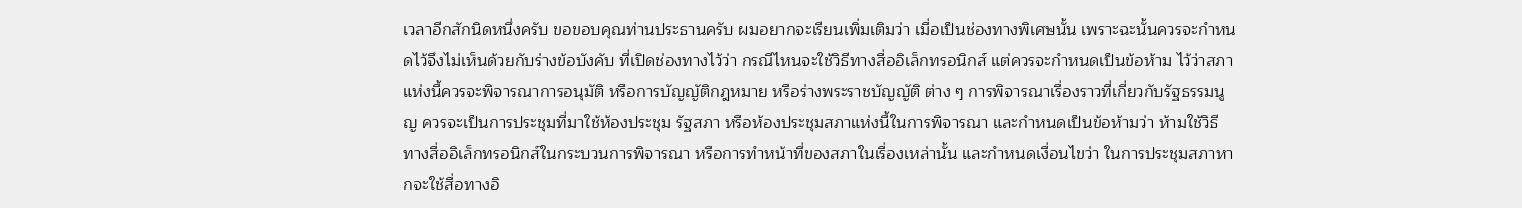เวลาอีกสักนิดหนึ่งครับ ขอขอบคุณท่านประธานครับ ผมอยากจะเรียนเพิ่มเติมว่า เมื่อเป็นช่องทางพิเศษนั้น เพราะฉะนั้นควรจะกำหนดไว้จึงไม่เห็นด้วยกับร่างข้อบังคับ ที่เปิดช่องทางไว้ว่า กรณีไหนจะใช้วิธีทางสื่ออิเล็กทรอนิกส์ แต่ควรจะกำหนดเป็นข้อห้าม ไว้ว่าสภาแห่งนี้ควรจะพิจารณาการอนุมัติ หรือการบัญญัติกฎหมาย หรือร่างพระราชบัญญัติ ต่าง ๆ การพิจารณาเรื่องราวที่เกี่ยวกับรัฐธรรมนูญ ควรจะเป็นการประชุมที่มาใช้ห้องประชุม รัฐสภา หรือห้องประชุมสภาแห่งนี้ในการพิจารณา และกำหนดเป็นข้อห้ามว่า ห้ามใช้วิธี ทางสื่ออิเล็กทรอนิกส์ในกระบวนการพิจารณา หรือการทำหน้าที่ของสภาในเรื่องเหล่านั้น และกำหนดเงื่อนไขว่า ในการประชุมสภาหากจะใช้สื่อทางอิ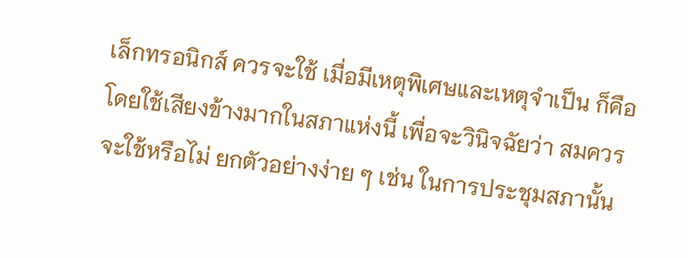เล็กทรอนิกส์ ควรจะใช้ เมื่อมีเหตุพิเศษและเหตุจำเป็น ก็คือโดยใช้เสียงข้างมากในสภาแห่งนี้ เพื่อจะวินิจฉัยว่า สมควรจะใช้หรือไม่ ยกตัวอย่างง่าย ๆ เช่น ในการประชุมสภานั้น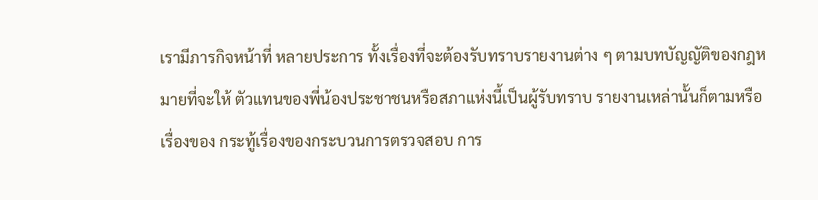เรามีภารกิจหน้าที่ หลายประการ ทั้งเรื่องที่จะต้องรับทราบรายงานต่าง ๆ ตามบทบัญญัติของกฎหมายที่จะให้ ตัวแทนของพี่น้องประชาชนหรือสภาแห่งนี้เป็นผู้รับทราบ รายงานเหล่านั้นก็ตามหรือเรื่องของ กระทู้เรื่องของกระบวนการตรวจสอบ การ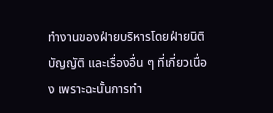ทำงานของฝ่ายบริหารโดยฝ่ายนิติบัญญัติ และเรื่องอื่น ๆ ที่เกี่ยวเนื่อง เพราะฉะนั้นการทำ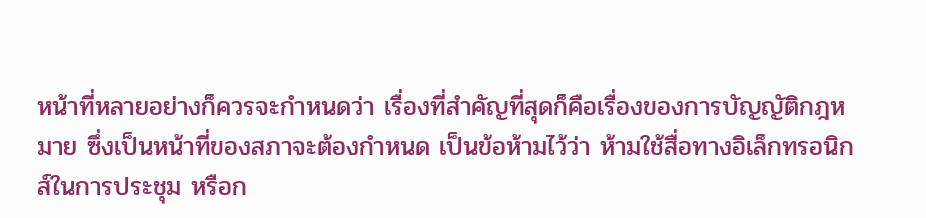หน้าที่หลายอย่างก็ควรจะกำหนดว่า เรื่องที่สำคัญที่สุดก็คือเรื่องของการบัญญัติกฎหมาย ซึ่งเป็นหน้าที่ของสภาจะต้องกำหนด เป็นข้อห้ามไว้ว่า ห้ามใช้สื่อทางอิเล็กทรอนิกส์ในการประชุม หรือก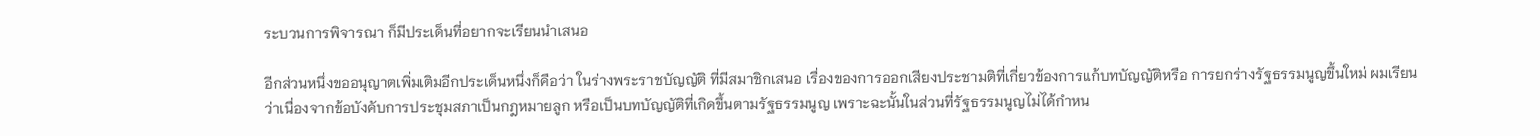ระบวนการพิจารณา ก็มีประเด็นที่อยากจะเรียนนำเสนอ

อีกส่วนหนึ่งขออนุญาตเพิ่มเติมอีกประเด็นหนึ่งก็คือว่า ในร่างพระราชบัญญัติ ที่มีสมาชิกเสนอ เรื่องของการออกเสียงประชามติที่เกี่ยวข้องการแก้บทบัญญัติหรือ การยกร่างรัฐธรรมนูญขึ้นใหม่ ผมเรียนว่าเนื่องจากข้อบังคับการประชุมสภาเป็นกฎหมายลูก หรือเป็นบทบัญญัติที่เกิดขึ้นตามรัฐธรรมนูญ เพราะฉะนั้นในส่วนที่รัฐธรรมนูญไม่ได้กำหน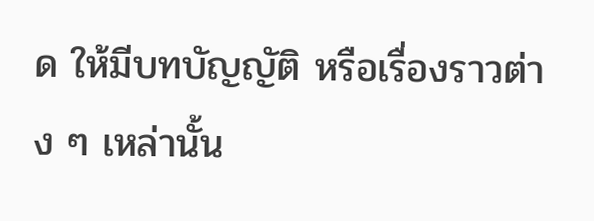ด ให้มีบทบัญญัติ หรือเรื่องราวต่าง ๆ เหล่านั้น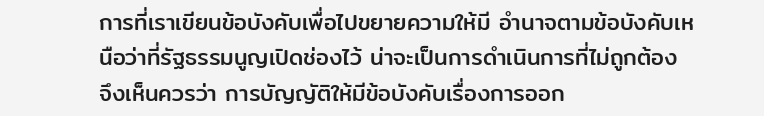การที่เราเขียนข้อบังคับเพื่อไปขยายความให้มี อำนาจตามข้อบังคับเหนือว่าที่รัฐธรรมนูญเปิดช่องไว้ น่าจะเป็นการดำเนินการที่ไม่ถูกต้อง จึงเห็นควรว่า การบัญญัติให้มีข้อบังคับเรื่องการออก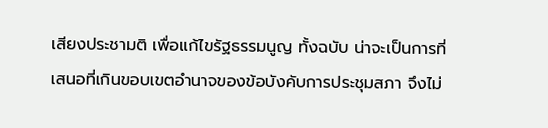เสียงประชามติ เพื่อแก้ไขรัฐธรรมนูญ ทั้งฉบับ น่าจะเป็นการที่เสนอที่เกินขอบเขตอำนาจของข้อบังคับการประชุมสภา จึงไม่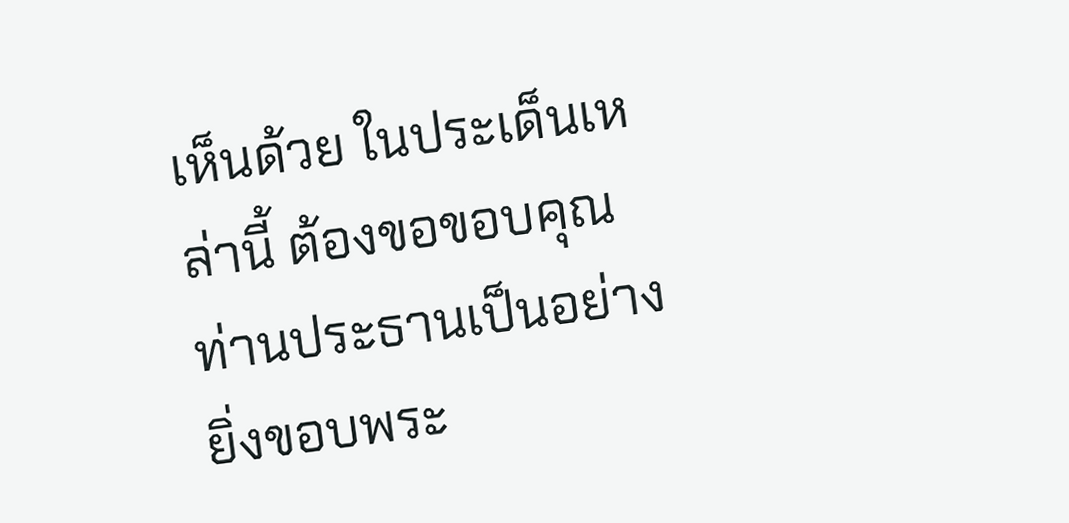เห็นด้วย ในประเด็นเหล่านี้ ต้องขอขอบคุณท่านประธานเป็นอย่างยิ่งขอบพระ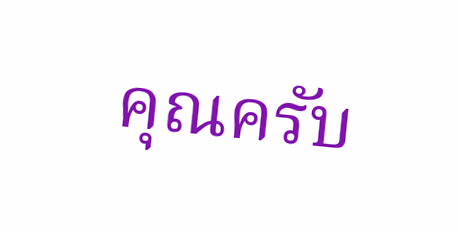คุณครับ